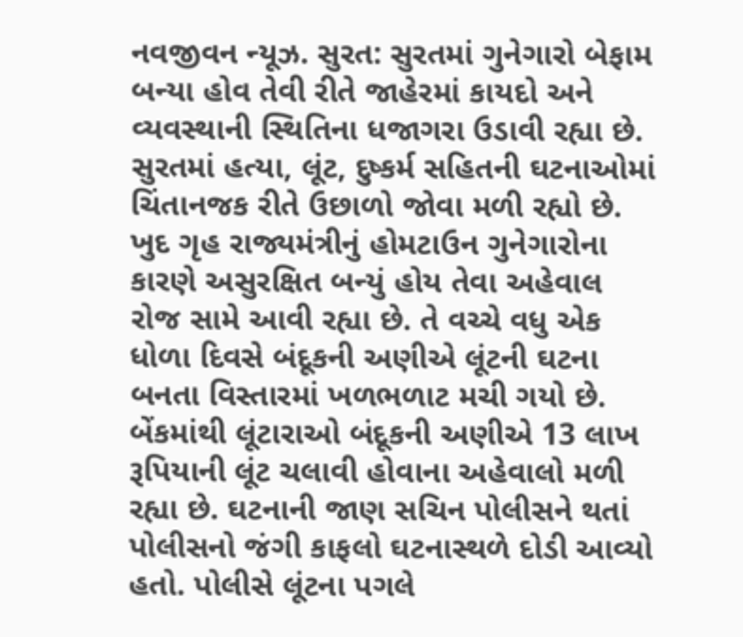નવજીવન ન્યૂઝ. સુરત: સુરતમાં ગુનેગારો બેફામ બન્યા હોવ તેવી રીતે જાહેરમાં કાયદો અને વ્યવસ્થાની સ્થિતિના ધજાગરા ઉડાવી રહ્યા છે. સુરતમાં હત્યા, લૂંટ, દુષ્કર્મ સહિતની ઘટનાઓમાં ચિંતાનજક રીતે ઉછાળો જોવા મળી રહ્યો છે. ખુદ ગૃહ રાજ્યમંત્રીનું હોમટાઉન ગુનેગારોના કારણે અસુરક્ષિત બન્યું હોય તેવા અહેવાલ રોજ સામે આવી રહ્યા છે. તે વચ્ચે વધુ એક ધોળા દિવસે બંદૂકની અણીએ લૂંટની ઘટના બનતા વિસ્તારમાં ખળભળાટ મચી ગયો છે. બેંકમાંથી લૂંટારાઓ બંદૂકની અણીએ 13 લાખ રૂપિયાની લૂંટ ચલાવી હોવાના અહેવાલો મળી રહ્યા છે. ઘટનાની જાણ સચિન પોલીસને થતાં પોલીસનો જંગી કાફલો ઘટનાસ્થળે દોડી આવ્યો હતો. પોલીસે લૂંટના પગલે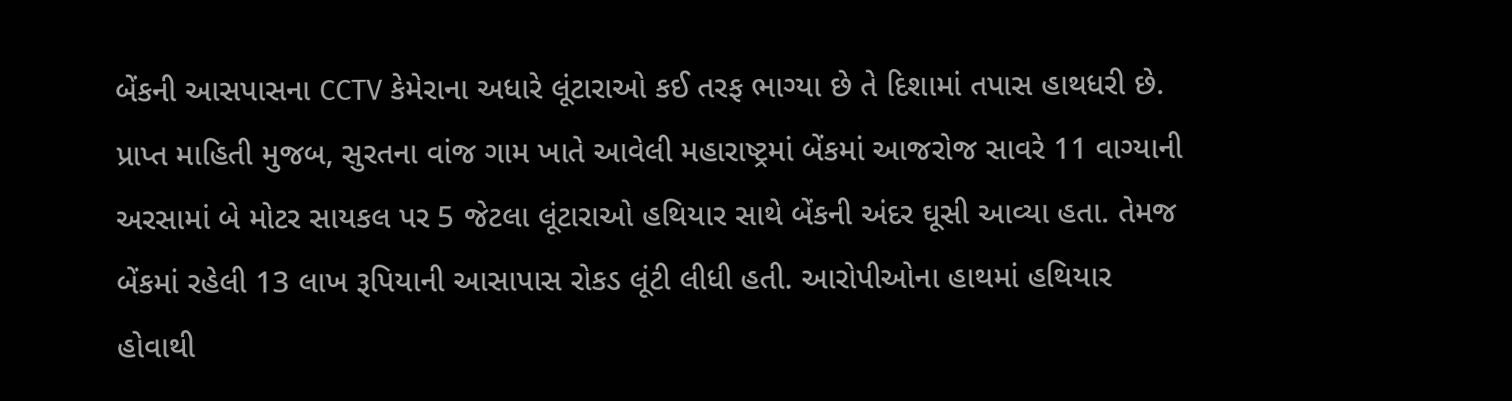બેંકની આસપાસના CCTV કેમેરાના અધારે લૂંટારાઓ કઈ તરફ ભાગ્યા છે તે દિશામાં તપાસ હાથધરી છે.
પ્રાપ્ત માહિતી મુજબ, સુરતના વાંજ ગામ ખાતે આવેલી મહારાષ્ટ્રમાં બેંકમાં આજરોજ સાવરે 11 વાગ્યાની અરસામાં બે મોટર સાયકલ પર 5 જેટલા લૂંટારાઓ હથિયાર સાથે બેંકની અંદર ઘૂસી આવ્યા હતા. તેમજ બેંકમાં રહેલી 13 લાખ રૂપિયાની આસાપાસ રોકડ લૂંટી લીધી હતી. આરોપીઓના હાથમાં હથિયાર હોવાથી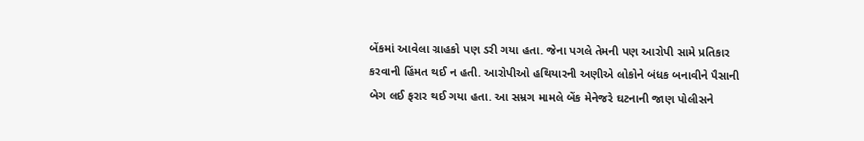બેંકમાં આવેલા ગ્રાહકો પણ ડરી ગયા હતા. જેના પગલે તેમની પણ આરોપી સામે પ્રતિકાર કરવાની હિંમત થઈ ન હતી. આરોપીઓ હથિયારની અણીએ લોકોને બંધક બનાવીને પૈસાની બેગ લઈ ફરાર થઈ ગયા હતા. આ સમ્રગ મામલે બેંક મેનેજરે ઘટનાની જાણ પોલીસને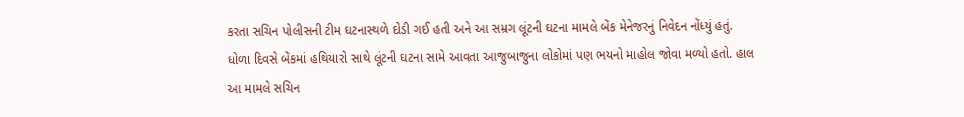કરતા સચિન પોલીસની ટીમ ઘટનાસ્થળે દોડી ગઈ હતી અને આ સમ્રગ લૂંટની ઘટના મામલે બેંક મેનેજરનું નિવેદન નોંધ્યું હતું.
ધોળા દિવસે બેંકમાં હથિયારો સાથે લૂંટની ઘટના સામે આવતા આજુબાજુના લોકોમાં પણ ભયનો માહોલ જોવા મળ્યો હતો. હાલ આ મામલે સચિન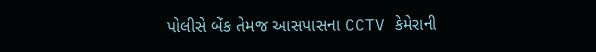પોલીસે બેંક તેમજ આસપાસના CCTV કેમેરાની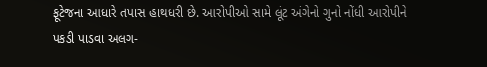ફૂટેજના આધારે તપાસ હાથધરી છે. આરોપીઓ સામે લૂંટ અંગેનો ગુનો નોંધી આરોપીને પકડી પાડવા અલગ-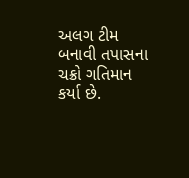અલગ ટીમ બનાવી તપાસના ચક્રો ગતિમાન કર્યા છે.